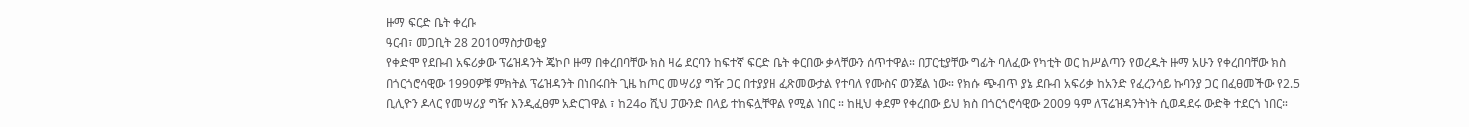ዙማ ፍርድ ቤት ቀረቡ
ዓርብ፣ መጋቢት 28 2010ማስታወቂያ
የቀድሞ የደቡብ አፍሪቃው ፕሬዝዳንት ጄኮቦ ዙማ በቀረበባቸው ክስ ዛሬ ደርባን ከፍተኛ ፍርድ ቤት ቀርበው ቃላቸውን ሰጥተዋል። በፓርቲያቸው ግፊት ባለፈው የካቲት ወር ከሥልጣን የወረዱት ዙማ አሁን የቀረበባቸው ክስ በጎርጎሮሳዊው 1990ዎቹ ምክትል ፕሬዝዳንት በነበሩበት ጊዜ ከጦር መሣሪያ ግዥ ጋር በተያያዘ ፈጽመውታል የተባለ የሙስና ወንጀል ነው። የክሱ ጭብጥ ያኔ ደቡብ አፍሪቃ ከአንድ የፈረንሳይ ኩባንያ ጋር በፈፀመችው የ2.5 ቢሊዮን ዶላር የመሣሪያ ግዥ እንዲፈፀም አድርገዋል ፣ ከ24o ሺህ ፓውንድ በላይ ተከፍሏቸዋል የሚል ነበር ። ከዚህ ቀደም የቀረበው ይህ ክስ በጎርጎሮሳዊው 2009 ዓም ለፕሬዝዳንትነት ሲወዳደሩ ውድቅ ተደርጎ ነበር።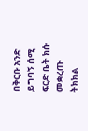በቅርቡ አንድ ይግባኝ ሰሚ ፍርድ ቤት ክሱ መቋረጡ ትክክል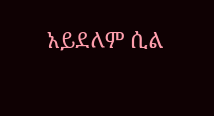አይደለም ሲል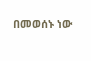በመወሰኑ ነው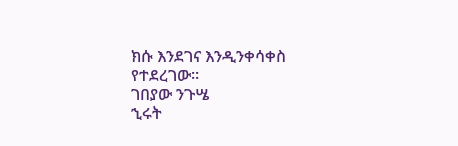ክሱ እንደገና እንዲንቀሳቀስ የተደረገው።
ገበያው ንጉሤ
ኂሩት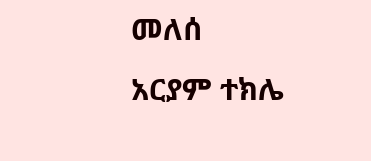መለሰ
አርያም ተክሌ